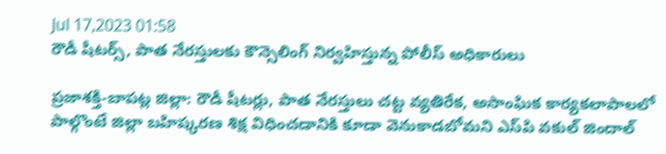Jul 17,2023 01:58
రౌడీ షీటర్స్‌, పాత నేరస్తులకు కౌన్సెలింగ్‌ నిర్వహిస్తున్న పోలీస్‌ అధికారులు

ప్రజాశక్తి-బాపట్ల జిల్లా: రౌడీ షీటర్లు, పాత నేరస్తులు చట్ట వ్యతిరేక, అసాంఘిక కార్యకలాపాలలో పాల్గొంటే జిల్లా బహిష్కరణ శిక్ష విధించడానికి కూడా వెనుకాడబోమని ఎస్‌పి వకుల్‌ జిందాల్‌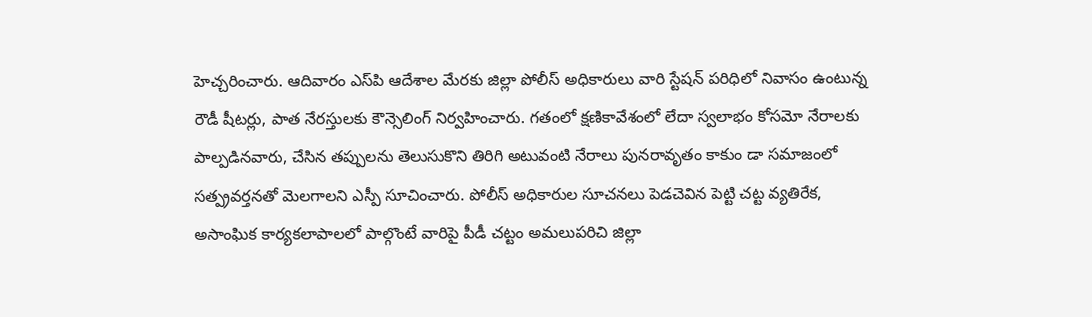హెచ్చరించారు. ఆదివారం ఎస్‌పి ఆదేశాల మేరకు జిల్లా పోలీస్‌ అధికారులు వారి స్టేషన్‌ పరిధిలో నివాసం ఉంటున్న రౌడీ షీటర్లు, పాత నేరస్తులకు కౌన్సెలింగ్‌ నిర్వహించారు. గతంలో క్షణికావేశంలో లేదా స్వలాభం కోసమో నేరాలకు పాల్పడినవారు, చేసిన తప్పులను తెలుసుకొని తిరిగి అటువంటి నేరాలు పునరావృతం కాకుం డా సమాజంలో సత్ప్రవర్తనతో మెలగాలని ఎస్పీ సూచించారు. పోలీస్‌ అధికారుల సూచనలు పెడచెవిన పెట్టి చట్ట వ్యతిరేక, అసాంఘిక కార్యకలాపాలలో పాల్గొంటే వారిపై పీడీ చట్టం అమలుపరిచి జిల్లా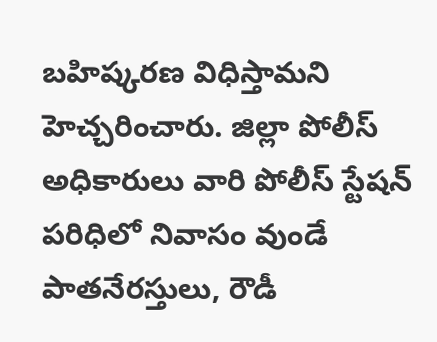బహిష్కరణ విధిస్తామని హెచ్చరించారు. జిల్లా పోలీస్‌ అధికారులు వారి పోలీస్‌ స్టేషన్‌ పరిధిలో నివాసం వుండే పాతనేరస్తులు, రౌడీ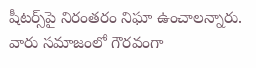షీటర్స్‌పై నిరంతరం నిఘా ఉంచాలన్నారు. వారు సమాజంలో గౌరవంగా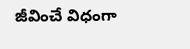జీవించే విధంగా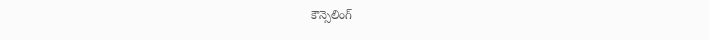కౌన్సెలింగ్‌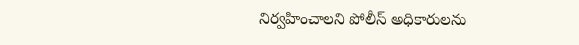నిర్వహించాలని పోలీస్‌ అధికారులను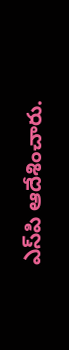ఎస్‌పి ఆదేశించారు.